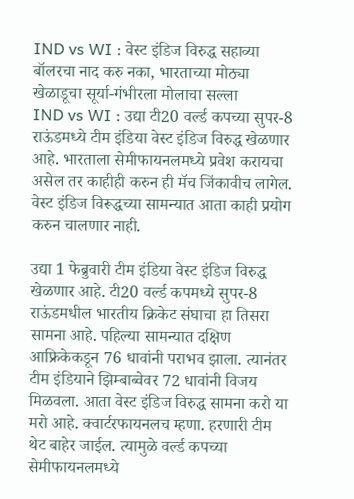IND vs WI : वेस्ट इंडिज विरुद्ध सहाव्या बॉलरचा नाद करु नका, भारताच्या मोठ्या खेळाडूचा सूर्या-गंभीरला मोलाचा सल्ला
IND vs WI : उद्या टी20 वर्ल्ड कपच्या सुपर-8 राऊंडमध्ये टीम इंडिया वेस्ट इंडिज विरुद्ध खेळणार आहे. भारताला सेमीफायनलमध्ये प्रवेश करायचा असेल तर काहीही करुन ही मॅच जिंकावीच लागेल. वेस्ट इंडिज विरूद्धच्या सामन्यात आता काही प्रयोग करुन चालणार नाही.

उद्या 1 फेब्रुवारी टीम इंडिया वेस्ट इंडिज विरुद्ध खेळणार आहे. टी20 वर्ल्ड कपमध्ये सुपर-8 राऊंडमधील भारतीय क्रिकेट संघाचा हा तिसरा सामना आहे. पहिल्या सामन्यात दक्षिण आफ्रिकेकडून 76 धावांनी पराभव झाला. त्यानंतर टीम इंडियाने झिम्बाब्वेवर 72 धावांनी विजय मिळवला. आता वेस्ट इंडिज विरुद्ध सामना करो या मरो आहे. क्वार्टरफायनलच म्हणा. हरणारी टीम थेट बाहेर जाईल. त्यामुळे वर्ल्ड कपच्या सेमीफायनलमध्ये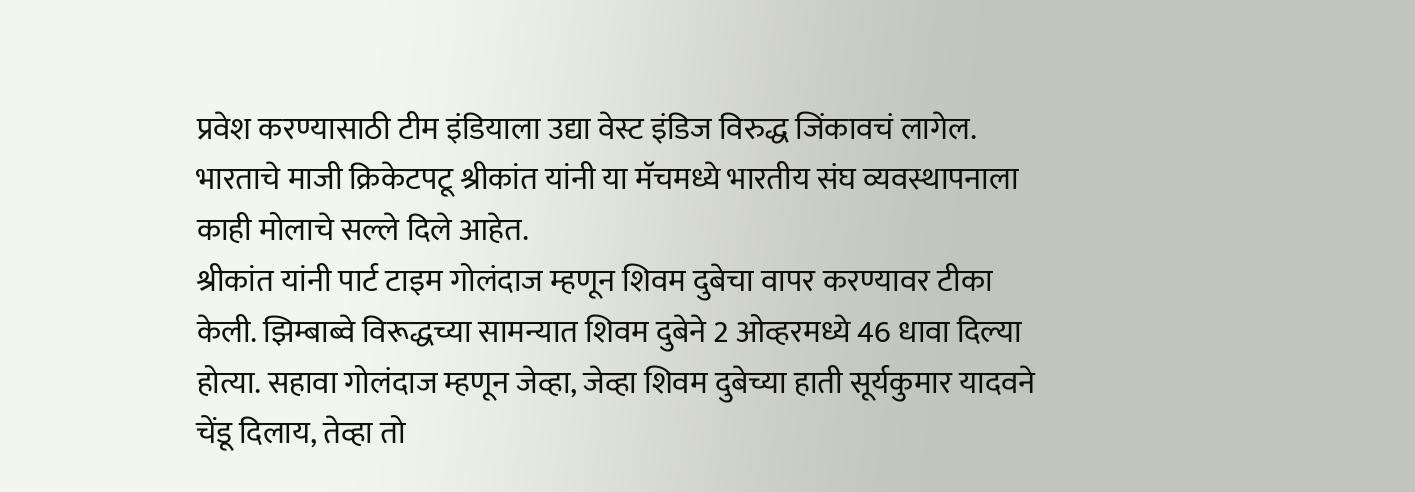प्रवेश करण्यासाठी टीम इंडियाला उद्या वेस्ट इंडिज विरुद्ध जिंकावचं लागेल. भारताचे माजी क्रिकेटपटू श्रीकांत यांनी या मॅचमध्ये भारतीय संघ व्यवस्थापनाला काही मोलाचे सल्ले दिले आहेत.
श्रीकांत यांनी पार्ट टाइम गोलंदाज म्हणून शिवम दुबेचा वापर करण्यावर टीका केली. झिम्बाब्वे विरूद्धच्या सामन्यात शिवम दुबेने 2 ओव्हरमध्ये 46 धावा दिल्या होत्या. सहावा गोलंदाज म्हणून जेव्हा, जेव्हा शिवम दुबेच्या हाती सूर्यकुमार यादवने चेंडू दिलाय, तेव्हा तो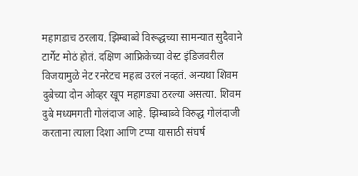महागडाच ठरलाय. झिम्बाब्वे विरूद्धच्या सामन्यात सुदैवाने टार्गेट मोठं होतं. दक्षिण आफ्रिकेच्या वेस्ट इंडिजवरील विजयामुळे नेट रनरेटच महत्व उरलं नव्हतं. अन्यथा शिवम दुबेच्या दोन ओव्हर खूप महागड्या ठरल्या असत्या. शिवम दुबे मध्यमगती गोलंदाज आहे. झिम्बाब्वे विरुद्ध गोलंदाजी करताना त्याला दिशा आणि टप्पा यासाठी संघर्ष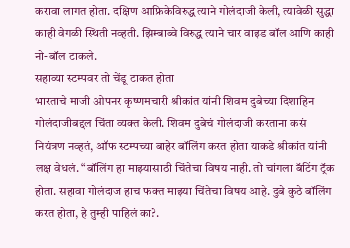करावा लागत होता. दक्षिण आफ्रिकेविरुद्ध त्याने गोलंदाजी केली, त्यावेळी सुद्धा काही वेगळी स्थिती नव्हती. झिम्बाब्वे विरुद्ध त्याने चार वाइड बॉल आणि काही नो-बॉल टाकले.
सहाव्या स्टम्पवर तो चेंडू टाकत होता
भारताचे माजी ओपनर कृष्णमचारी श्रीकांत यांनी शिवम दुबेच्या दिशाहिन गोलंदाजीबद्दल चिंता व्यक्त केली. शिवम दुबेचं गोलंदाजी करताना कसं नियंत्रण नव्हतं, ऑफ स्टम्पच्या बाहेर बॉलिंग करत होता याकडे श्रीकांत यांनी लक्ष वेधलं. “बॉलिंग हा माझ्यासाठी चिंतेचा विषय नाही. तो चांगला बॅटिंग ट्रॅक होता. सहावा गोलंदाज हाच फक्त माझ्या चिंतेचा विषय आहे. दुबे कुठे बॉलिंग करत होता, हे तुम्ही पाहिलं का?.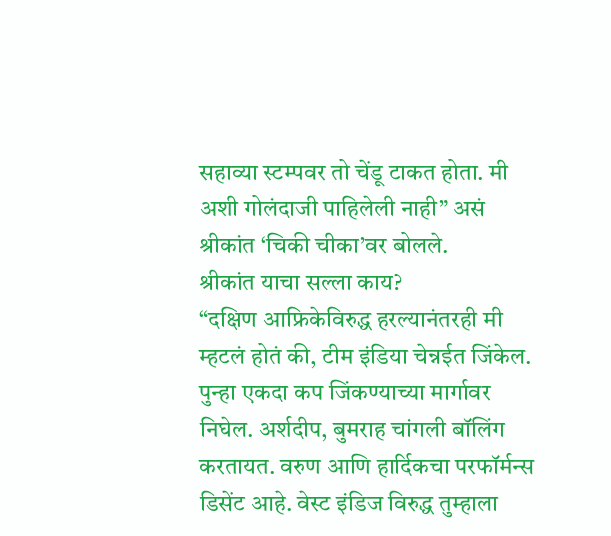सहाव्या स्टम्पवर तो चेंडू टाकत होता. मी अशी गोलंदाजी पाहिलेली नाही” असं श्रीकांत ‘चिकी चीका’वर बोलले.
श्रीकांत याचा सल्ला काय?
“दक्षिण आफ्रिकेविरुद्ध हरल्यानंतरही मी म्हटलं होतं की, टीम इंडिया चेन्नईत जिंकेल. पुन्हा एकदा कप जिंकण्याच्या मार्गावर निघेल. अर्शदीप, बुमराह चांगली बॉलिंग करतायत. वरुण आणि हार्दिकचा परफॉर्मन्स डिसेंट आहे. वेस्ट इंडिज विरुद्ध तुम्हाला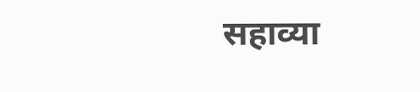सहाव्या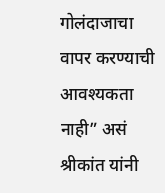गोलंदाजाचा वापर करण्याची आवश्यकता नाही” असं श्रीकांत यांनी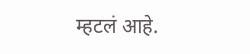म्हटलं आहे.